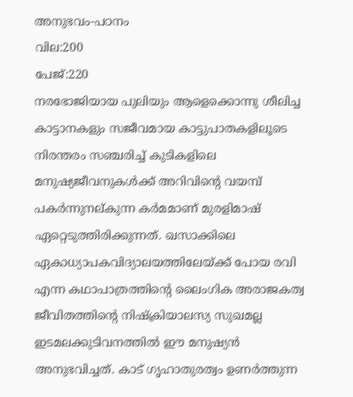അനുഭവം-പഠനം
വില:200
പേജ്:220
നരഭോജിയായ പുലിയും ആളെക്കൊന്നു ശീലിച്ച കാട്ടാനകളും സജീവമായ കാട്ടുപാതകളിലൂടെ നിരന്തരം സഞ്ചരിച്ച് കുടികളിലെ മനുഷ്യജീവനുകൾക്ക് അറിവിന്റെ വയമ്പ് പകർന്നുനല്കുന്ന കർമമാണ് മുരളിമാഷ് ഏറ്റെടുത്തിരിക്കുന്നത്. ഖസാക്കിലെ ഏകാധ്യാപകവിദ്യാലയത്തിലേയ്ക്ക് പോയ രവി എന്ന കഥാപാത്രത്തിന്റെ ലൈംഗിക അരാജകത്വ ജീവിതത്തിന്റെ നിഷ്ക്രിയാലസ്യ സുഖമല്ല ഇടമലക്കുടിവനത്തിൽ ഈ മനുഷ്യൻ അനുഭവിച്ചത്. കാട് ഗൃഹാതുരത്വം ഉണർത്തുന്ന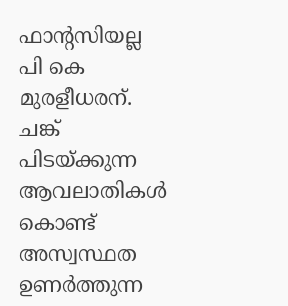ഫാന്റസിയല്ല പി കെ മുരളീധരന്. ചങ്ക് പിടയ്ക്കുന്ന ആവലാതികൾ കൊണ്ട് അസ്വസ്ഥത ഉണർത്തുന്ന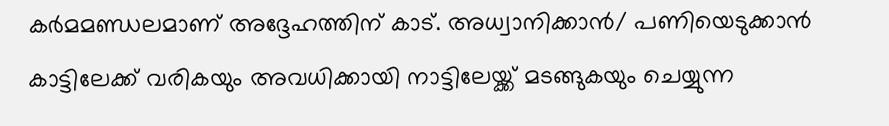കർമമണ്ഡലമാണ് അദ്ദേഹത്തിന് കാട്. അധ്വാനിക്കാൻ/ പണിയെടുക്കാൻ കാട്ടിലേക്ക് വരികയും അവധിക്കായി നാട്ടിലേയ്ക്ക് മടങ്ങുകയും ചെയ്യുന്ന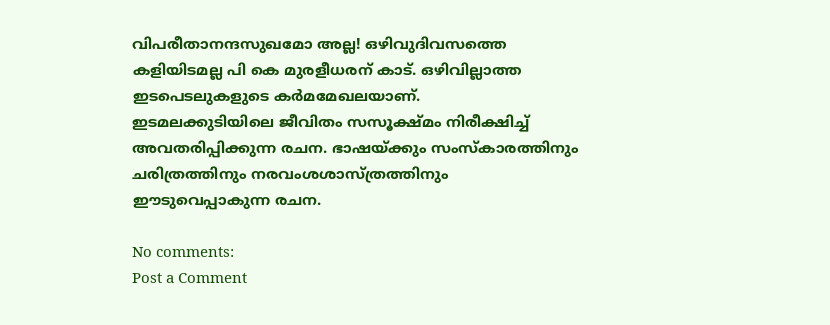വിപരീതാനന്ദസുഖമോ അല്ല! ഒഴിവുദിവസത്തെ കളിയിടമല്ല പി കെ മുരളീധരന് കാട്. ഒഴിവില്ലാത്ത ഇടപെടലുകളുടെ കർമമേഖലയാണ്.
ഇടമലക്കുടിയിലെ ജീവിതം സസൂക്ഷ്മം നിരീക്ഷിച്ച് അവതരിപ്പിക്കുന്ന രചന. ഭാഷയ്ക്കും സംസ്കാരത്തിനും ചരിത്രത്തിനും നരവംശശാസ്ത്രത്തിനും ഈടുവെപ്പാകുന്ന രചന.

No comments:
Post a Comment